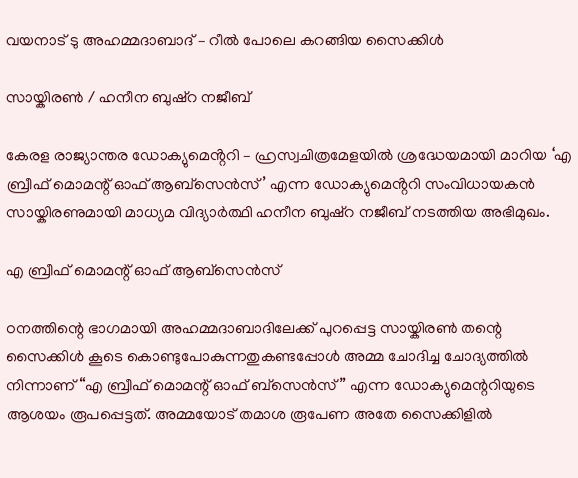വയനാട് ടു അഹമ്മദാബാദ് – റീൽ പോലെ കറങ്ങിയ സൈക്കിൾ

സായ്കിരൺ / ഹനീന ബുഷ്‌റ നജീബ്

കേരള രാജ്യാന്തര ഡോക്യുമെൻ്ററി – ഹ്രസ്വചിത്രമേളയിൽ ശ്രദ്ധേയമായി മാറിയ ‘എ ബ്രീഫ് മൊമന്റ് ഓഫ് ആബ്സെൻസ്’ എന്ന ഡോക്യുമെൻ്ററി സംവിധായകൻ സായ്കിരണുമായി മാധ്യമ വിദ്യാർത്ഥി ഹനീന ബുഷ്‌റ നജീബ് നടത്തിയ അഭിമുഖം.

എ ബ്രീഫ് മൊമന്റ് ഓഫ് ആബ്സെൻസ്

ഠനത്തിന്റെ ഭാഗമായി അഹമ്മദാബാദിലേക്ക് പുറപ്പെട്ട സായ്കിരൺ തന്റെ സൈക്കിൾ കൂടെ കൊണ്ടുപോകുന്നതുകണ്ടപ്പോൾ അമ്മ ചോദിച്ച ചോദ്യത്തിൽ നിന്നാണ് “എ ബ്രീഫ് മൊമന്റ് ഓഫ് ബ്സെൻസ്” എന്ന ഡോക്യുമെന്ററിയുടെ ആശയം രൂപപ്പെട്ടത്. അമ്മയോട് തമാശ രൂപേണ അതേ സൈക്കിളിൽ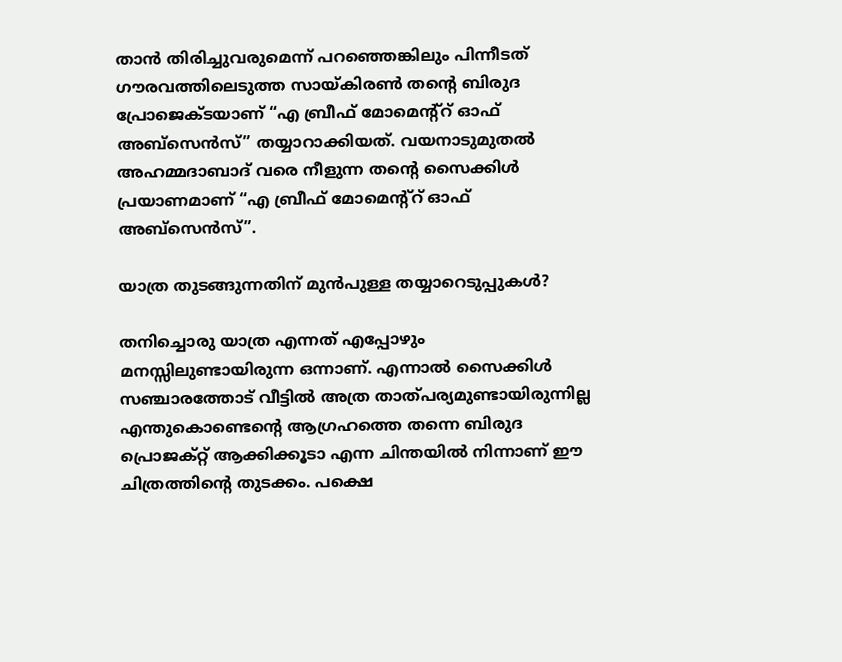താൻ തിരിച്ചുവരുമെന്ന് പറഞ്ഞെങ്കിലും പിന്നീടത് ഗൗരവത്തിലെടുത്ത സായ്കിരൺ തന്റെ ബിരുദ പ്രോജെക്ടയാണ് “എ ബ്രീഫ് മോമെന്റ്റ് ഓഫ് അബ്സെൻസ്” തയ്യാറാക്കിയത്. വയനാടുമുതൽ അഹമ്മദാബാദ് വരെ നീളുന്ന തന്റെ സൈക്കിൾ പ്രയാണമാണ് “എ ബ്രീഫ് മോമെന്റ്റ് ഓഫ് അബ്സെൻസ്”.

യാത്ര തുടങ്ങുന്നതിന് മുൻപുള്ള തയ്യാറെടുപ്പുകൾ?

തനിച്ചൊരു യാത്ര എന്നത് എപ്പോഴും മനസ്സിലുണ്ടായിരുന്ന ഒന്നാണ്. എന്നാൽ സൈക്കിൾ സഞ്ചാരത്തോട് വീട്ടിൽ അത്ര താത്പര്യമുണ്ടായിരുന്നില്ല എന്തുകൊണ്ടെന്റെ ആഗ്രഹത്തെ തന്നെ ബിരുദ പ്രൊജക്റ്റ് ആക്കിക്കൂടാ എന്ന ചിന്തയിൽ നിന്നാണ് ഈ ചിത്രത്തിന്റെ തുടക്കം. പക്ഷെ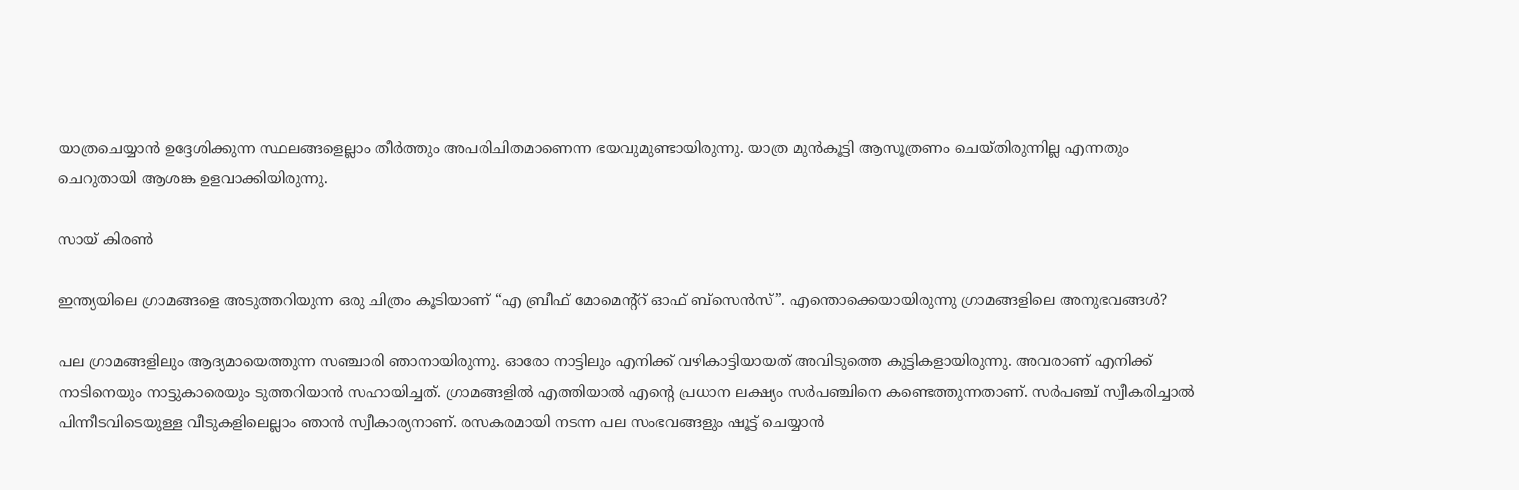യാത്രചെയ്യാൻ ഉദ്ദേശിക്കുന്ന സ്ഥലങ്ങളെല്ലാം തീർത്തും അപരിചിതമാണെന്ന ഭയവുമുണ്ടായിരുന്നു. യാത്ര മുൻകൂട്ടി ആസൂത്രണം ചെയ്തിരുന്നില്ല എന്നതും ചെറുതായി ആശങ്ക ഉളവാക്കിയിരുന്നു.

സായ് കിരൺ

ഇന്ത്യയിലെ ഗ്രാമങ്ങളെ അടുത്തറിയുന്ന ഒരു ചിത്രം കൂടിയാണ് “എ ബ്രീഫ് മോമെന്റ്റ് ഓഫ് ബ്സെൻസ്”. എന്തൊക്കെയായിരുന്നു ഗ്രാമങ്ങളിലെ അനുഭവങ്ങൾ?

പല ഗ്രാമങ്ങളിലും ആദ്യമായെത്തുന്ന സഞ്ചാരി ഞാനായിരുന്നു. ഓരോ നാട്ടിലും എനിക്ക് വഴികാട്ടിയായത് അവിടുത്തെ കുട്ടികളായിരുന്നു. അവരാണ് എനിക്ക് നാടിനെയും നാട്ടുകാരെയും ടുത്തറിയാൻ സഹായിച്ചത്. ഗ്രാമങ്ങളിൽ എത്തിയാൽ എന്റെ പ്രധാന ലക്ഷ്യം സർപഞ്ചിനെ കണ്ടെത്തുന്നതാണ്. സർപഞ്ച് സ്വീകരിച്ചാൽ പിന്നീടവിടെയുള്ള വീടുകളിലെല്ലാം ഞാൻ സ്വീകാര്യനാണ്. രസകരമായി നടന്ന പല സംഭവങ്ങളും ഷൂട്ട് ചെയ്യാൻ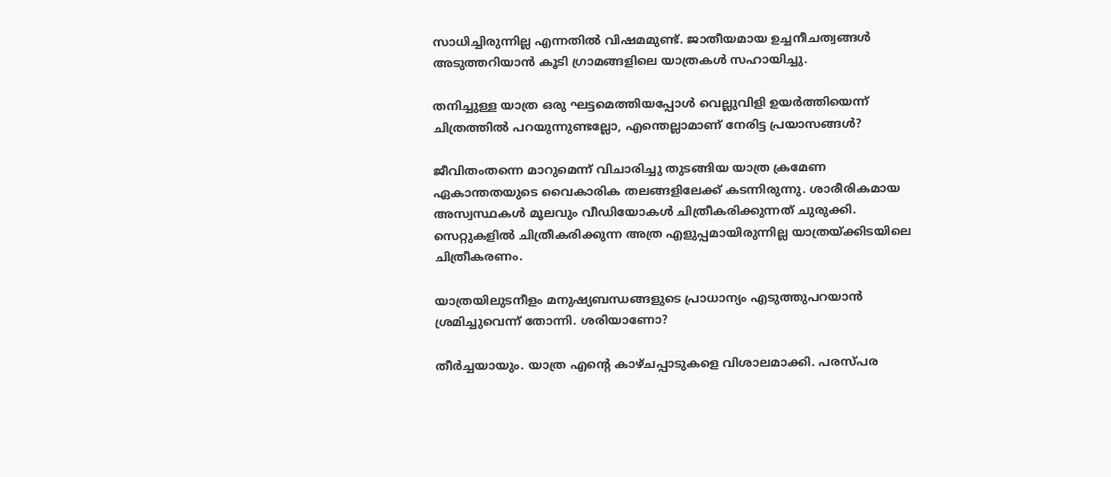സാധിച്ചിരുന്നില്ല എന്നതിൽ വിഷമമുണ്ട്. ജാതീയമായ ഉച്ചനീചത്വങ്ങൾ അടുത്തറിയാൻ കൂടി ഗ്രാമങ്ങളിലെ യാത്രകൾ സഹായിച്ചു.

തനിച്ചുള്ള യാത്ര ഒരു ഘട്ടമെത്തിയപ്പോൾ വെല്ലുവിളി ഉയർത്തിയെന്ന് ചിത്രത്തിൽ പറയുന്നുണ്ടല്ലോ, എന്തെല്ലാമാണ് നേരിട്ട പ്രയാസങ്ങൾ?

ജീവിതംതന്നെ മാറുമെന്ന് വിചാരിച്ചു തുടങ്ങിയ യാത്ര ക്രമേണ ഏകാന്തതയുടെ വൈകാരിക തലങ്ങളിലേക്ക് കടന്നിരുന്നു. ശാരീരികമായ അസ്വസ്ഥകൾ മൂലവും വീഡിയോകൾ ചിത്രീകരിക്കുന്നത് ചുരുക്കി. സെറ്റുകളിൽ ചിത്രീകരിക്കുന്ന അത്ര എളുപ്പമായിരുന്നില്ല യാത്രയ്ക്കിടയിലെ ചിത്രീകരണം.

യാത്രയിലുടനീളം മനുഷ്യബന്ധങ്ങളുടെ പ്രാധാന്യം എടുത്തുപറയാൻ ശ്രമിച്ചുവെന്ന് തോന്നി. ശരിയാണോ?

തീർച്ചയായും. യാത്ര എന്റെ കാഴ്ചപ്പാടുകളെ വിശാലമാക്കി. പരസ്പര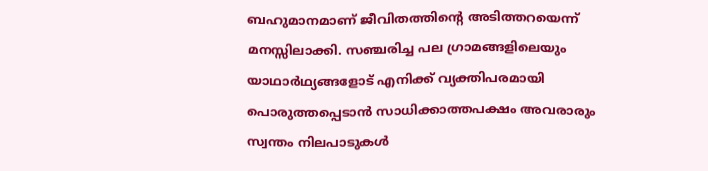ബഹുമാനമാണ് ജീവിതത്തിന്റെ അടിത്തറയെന്ന് മനസ്സിലാക്കി. സഞ്ചരിച്ച പല ഗ്രാമങ്ങളിലെയും യാഥാർഥ്യങ്ങളോട് എനിക്ക് വ്യക്തിപരമായി പൊരുത്തപ്പെടാൻ സാധിക്കാത്തപക്ഷം അവരാരും സ്വന്തം നിലപാടുകൾ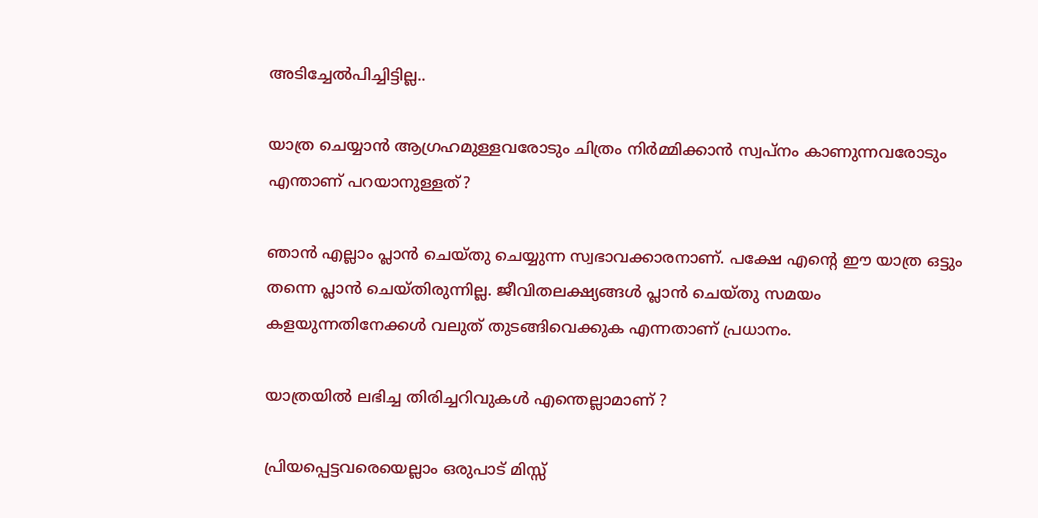അടിച്ചേൽപിച്ചിട്ടില്ല..

യാത്ര ചെയ്യാൻ ആഗ്രഹമുള്ളവരോടും ചിത്രം നിർമ്മിക്കാൻ സ്വപ്നം കാണുന്നവരോടും എന്താണ് പറയാനുള്ളത്?

ഞാൻ എല്ലാം പ്ലാൻ ചെയ്തു ചെയ്യുന്ന സ്വഭാവക്കാരനാണ്. പക്ഷേ എന്റെ ഈ യാത്ര ഒട്ടും തന്നെ പ്ലാൻ ചെയ്തിരുന്നില്ല. ജീവിതലക്ഷ്യങ്ങൾ പ്ലാൻ ചെയ്തു സമയം കളയുന്നതിനേക്കൾ വലുത് തുടങ്ങിവെക്കുക എന്നതാണ് പ്രധാനം.

യാത്രയിൽ ലഭിച്ച തിരിച്ചറിവുകൾ എന്തെല്ലാമാണ് ?

പ്രിയപ്പെട്ടവരെയെല്ലാം ഒരുപാട് മിസ്സ്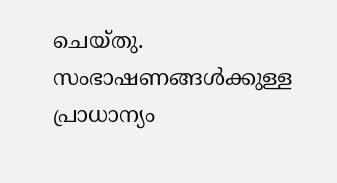ചെയ്തു. സംഭാഷണങ്ങൾക്കുള്ള പ്രാധാന്യം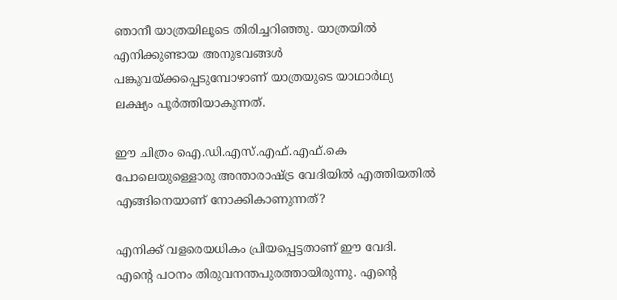ഞാനീ യാത്രയിലൂടെ തിരിച്ചറിഞ്ഞു. യാത്രയിൽ എനിക്കുണ്ടായ അനുഭവങ്ങൾ പങ്കുവയ്ക്കപ്പെടുമ്പോഴാണ് യാത്രയുടെ യാഥാർഥ്യ ലക്ഷ്യം പൂർത്തിയാകുന്നത്.

ഈ ചിത്രം ഐ.ഡി.എസ്.എഫ്.എഫ്.കെ പോലെയുള്ളൊരു അന്താരാഷ്ട്ര വേദിയിൽ എത്തിയതിൽ എങ്ങിനെയാണ് നോക്കികാണുന്നത്?

എനിക്ക് വളരെയധികം പ്രിയപ്പെട്ടതാണ് ഈ വേദി. എന്റെ പഠനം തിരുവനന്തപുരത്തായിരുന്നു. എന്റെ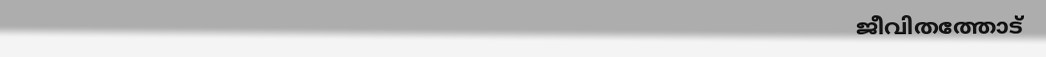ജീവിതത്തോട്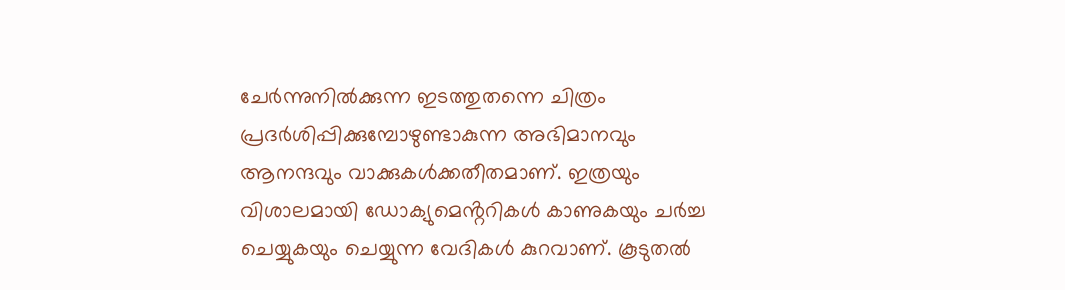ചേർന്നുനിൽക്കുന്ന ഇടത്തുതന്നെ ചിത്രം പ്രദർശിപ്പിക്കുമ്പോഴുണ്ടാകുന്ന അഭിമാനവും ആനന്ദവും വാക്കുകൾക്കതീതമാണ്. ഇത്രയും വിശാലമായി ഡോക്യുമെൻ്ററികൾ കാണുകയും ചർച്ച ചെയ്യുകയും ചെയ്യുന്ന വേദികൾ കുറവാണ്. കൂടുതൽ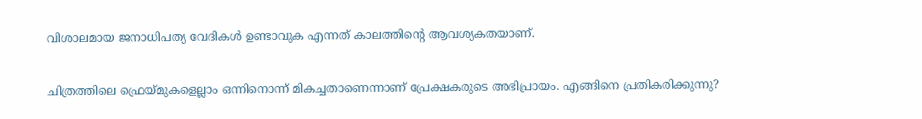വിശാലമായ ജനാധിപത്യ വേദികൾ ഉണ്ടാവുക എന്നത് കാലത്തിൻ്റെ ആവശ്യകതയാണ്.

ചിത്രത്തിലെ ഫ്രെയ്മുകളെല്ലാം ഒന്നിനൊന്ന് മികച്ചതാണെന്നാണ് പ്രേക്ഷകരുടെ അഭിപ്രായം. എങ്ങിനെ പ്രതികരിക്കുന്നു?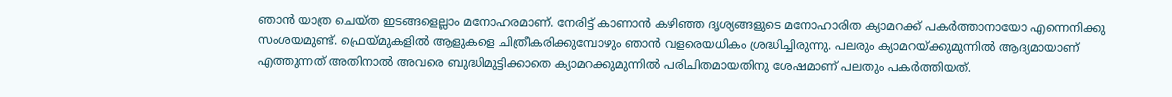ഞാൻ യാത്ര ചെയ്ത ഇടങ്ങളെല്ലാം മനോഹരമാണ്. നേരിട്ട് കാണാൻ കഴിഞ്ഞ ദൃശ്യങ്ങളുടെ മനോഹാരിത ക്യാമറക്ക് പകർത്താനായോ എന്നെനിക്കു സംശയമുണ്ട്. ഫ്രെയ്മുകളിൽ ആളുകളെ ചിത്രീകരിക്കുമ്പോഴും ഞാൻ വളരെയധികം ശ്രദ്ധിച്ചിരുന്നു. പലരും ക്യാമറയ്ക്കുമുന്നിൽ ആദ്യമായാണ് എത്തുന്നത് അതിനാൽ അവരെ ബുദ്ധിമുട്ടിക്കാതെ ക്യാമറക്കുമുന്നിൽ പരിചിതമായതിനു ശേഷമാണ് പലതും പകർത്തിയത്.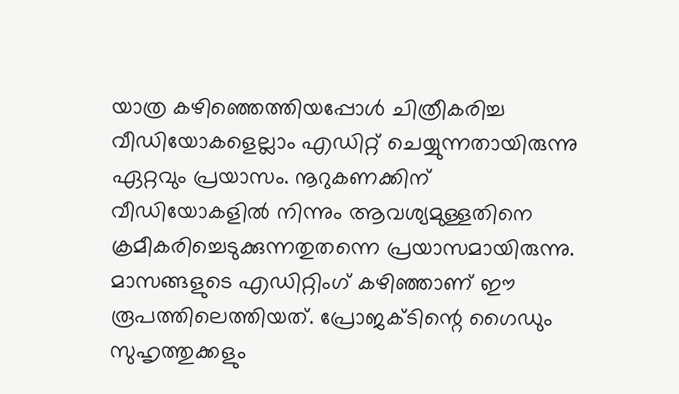യാത്ര കഴിഞ്ഞെത്തിയപ്പോൾ ചിത്രീകരിച്ച വീഡിയോകളെല്ലാം എഡിറ്റ് ചെയ്യുന്നതായിരുന്നു ഏറ്റവും പ്രയാസം. നൂറുകണക്കിന് വീഡിയോകളിൽ നിന്നും ആവശ്യമുള്ളതിനെ ക്രമീകരിച്ചെടുക്കുന്നതുതന്നെ പ്രയാസമായിരുന്നു. മാസങ്ങളുടെ എഡിറ്റിംഗ് കഴിഞ്ഞാണ് ഈ രൂപത്തിലെത്തിയത്. പ്രോജക്ടിന്റെ ഗൈഡും സുഹൃത്തുക്കളും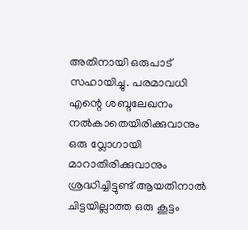അതിനായി ഒരുപാട് സഹായിച്ചു. പരമാവധി എന്റെ ശബ്ദലേഖനം നൽകാതെയിരിക്കുവാനും ഒരു വ്ലോഗായി മാറാതിരിക്കുവാനും ശ്രദ്ധിച്ചിട്ടുണ്ട് ആയതിനാൽ ചിട്ടയില്ലാത്ത ഒരു കൂട്ടം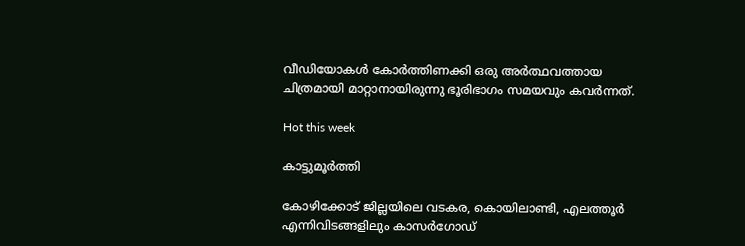വീഡിയോകൾ കോർത്തിണക്കി ഒരു അർത്ഥവത്തായ ചിത്രമായി മാറ്റാനായിരുന്നു ഭൂരിഭാഗം സമയവും കവർന്നത്.

Hot this week

കാട്ടുമൂർത്തി

കോഴിക്കോട് ജില്ലയിലെ വടകര, കൊയിലാണ്ടി, എലത്തൂർ എന്നിവിടങ്ങളിലും കാസർഗോഡ്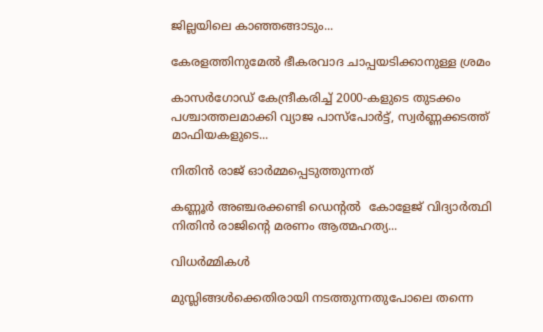ജില്ലയിലെ കാഞ്ഞങ്ങാടും...

കേരളത്തിനുമേൽ ഭീകരവാദ ചാപ്പയടിക്കാനുള്ള ശ്രമം

കാസർഗോഡ് കേന്ദ്രീകരിച്ച് 2000-കളുടെ തുടക്കം പശ്ചാത്തലമാക്കി വ്യാജ പാസ്‌പോർട്ട്, സ്വർണ്ണക്കടത്ത് മാഫിയകളുടെ...

നിതിൻ രാജ് ഓർമ്മപ്പെടുത്തുന്നത്

കണ്ണൂർ അഞ്ചരക്കണ്ടി ഡെന്റൽ  കോളേജ് വിദ്യാർത്ഥി നിതിൻ രാജിന്റെ മരണം ആത്മഹത്യ...

വിധർമ്മികൾ

മുസ്ലിങ്ങൾക്കെതിരായി നടത്തുന്നതുപോലെ തന്നെ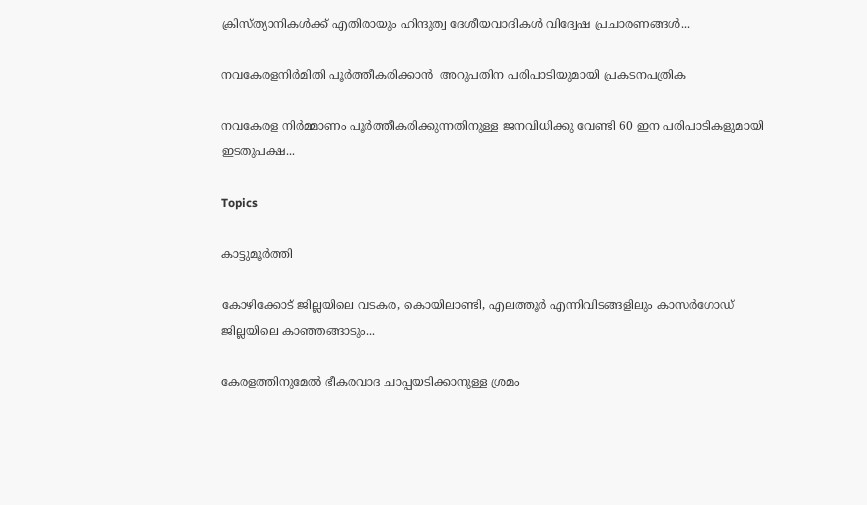ക്രിസ്ത്യാനികൾക്ക് എതിരായും ഹിന്ദുത്വ ദേശീയവാദികൾ വിദ്വേഷ പ്രചാരണങ്ങൾ...

നവകേരളനിർമിതി പൂർത്തീകരിക്കാൻ  അറുപതിന പരിപാടിയുമായി പ്രകടനപത്രിക

നവകേരള നിർമ്മാണം പൂർത്തീകരിക്കുന്നതിനുള്ള ജനവിധിക്കു വേണ്ടി 60 ഇന പരിപാടികളുമായി ഇടതുപക്ഷ...

Topics

കാട്ടുമൂർത്തി

കോഴിക്കോട് ജില്ലയിലെ വടകര, കൊയിലാണ്ടി, എലത്തൂർ എന്നിവിടങ്ങളിലും കാസർഗോഡ് ജില്ലയിലെ കാഞ്ഞങ്ങാടും...

കേരളത്തിനുമേൽ ഭീകരവാദ ചാപ്പയടിക്കാനുള്ള ശ്രമം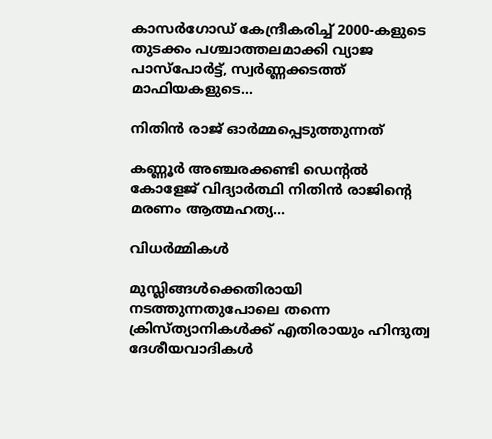കാസർഗോഡ് കേന്ദ്രീകരിച്ച് 2000-കളുടെ തുടക്കം പശ്ചാത്തലമാക്കി വ്യാജ പാസ്‌പോർട്ട്, സ്വർണ്ണക്കടത്ത് മാഫിയകളുടെ...

നിതിൻ രാജ് ഓർമ്മപ്പെടുത്തുന്നത്

കണ്ണൂർ അഞ്ചരക്കണ്ടി ഡെന്റൽ  കോളേജ് വിദ്യാർത്ഥി നിതിൻ രാജിന്റെ മരണം ആത്മഹത്യ...

വിധർമ്മികൾ

മുസ്ലിങ്ങൾക്കെതിരായി നടത്തുന്നതുപോലെ തന്നെ ക്രിസ്ത്യാനികൾക്ക് എതിരായും ഹിന്ദുത്വ ദേശീയവാദികൾ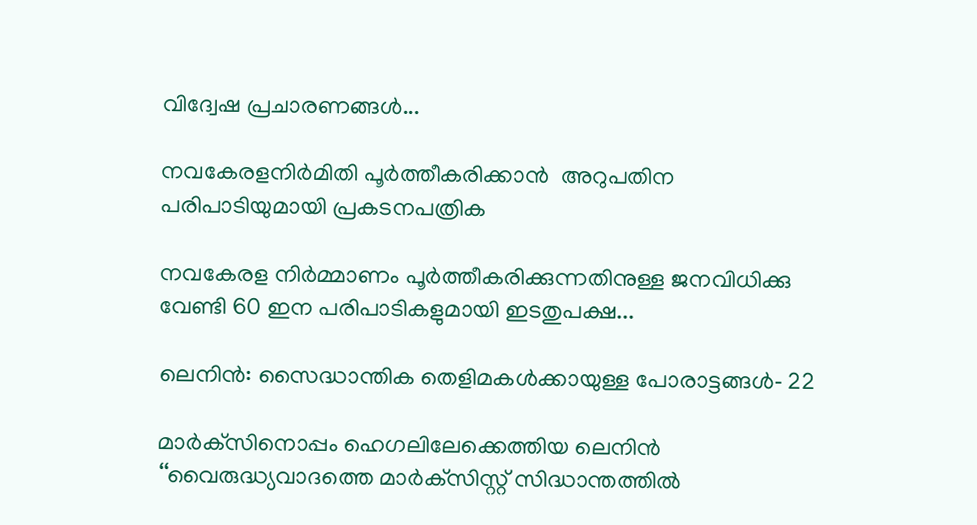വിദ്വേഷ പ്രചാരണങ്ങൾ...

നവകേരളനിർമിതി പൂർത്തീകരിക്കാൻ  അറുപതിന പരിപാടിയുമായി പ്രകടനപത്രിക

നവകേരള നിർമ്മാണം പൂർത്തീകരിക്കുന്നതിനുള്ള ജനവിധിക്കു വേണ്ടി 60 ഇന പരിപാടികളുമായി ഇടതുപക്ഷ...

ലെനിൻ: സൈദ്ധാന്തിക തെളിമകൾക്കായുള്ള പോരാട്ടങ്ങൾ‐ 22

മാർക്‌സിനൊപ്പം ഹെഗലിലേക്കെത്തിയ ലെനിൻ ‘‘വൈരുദ്ധ്യവാദത്തെ മാർക്‌സിസ്റ്റ്‌ സിദ്ധാന്തത്തിൽ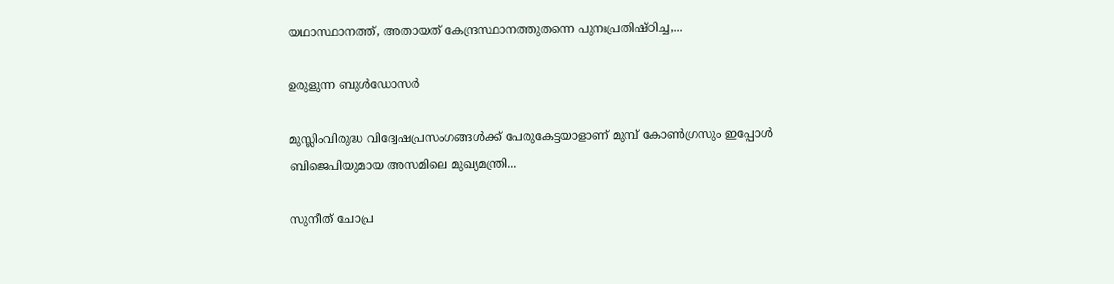യഥാസ്ഥാനത്ത്‌, അതായത്‌ കേന്ദ്രസ്ഥാനത്തുതന്നെ പുനഃപ്രതിഷ്‌ഠിച്ച,...

ഉരുളുന്ന ബുൾഡോസർ

മുസ്ലിംവിരുദ്ധ വിദ്വേഷപ്രസംഗങ്ങൾക്ക് പേരുകേട്ടയാളാണ് മുമ്പ് കോൺഗ്രസും ഇപ്പോൾ ബിജെപിയുമായ അസമിലെ മുഖ്യമന്ത്രി...

സുനീത്‌ ചോപ്ര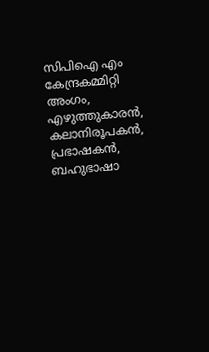സിപിഐ എം കേന്ദ്രകമ്മിറ്റി അംഗം, എഴുത്തുകാരൻ, കലാനിരൂപകൻ, പ്രഭാഷകൻ, ബഹുഭാഷാ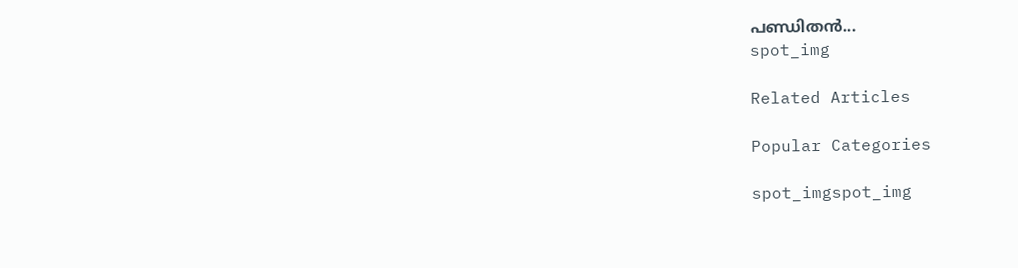പണ്ഡിതൻ...
spot_img

Related Articles

Popular Categories

spot_imgspot_img